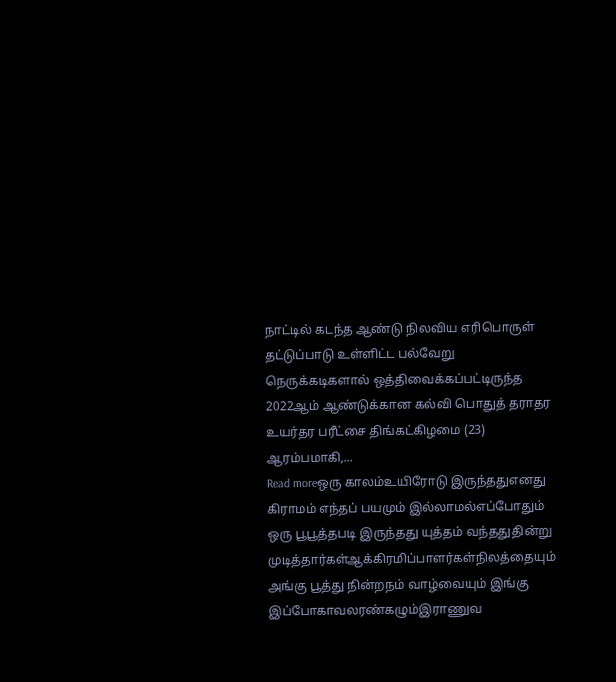நாட்டில் கடந்த ஆண்டு நிலவிய எரிபொருள் தட்டுப்பாடு உள்ளிட்ட பல்வேறு நெருக்கடிகளால் ஒத்திவைக்கப்பட்டிருந்த 2022ஆம் ஆண்டுக்கான கல்வி பொதுத் தராதர உயர்தர பரீட்சை திங்கட்கிழமை (23) ஆரம்பமாகி,...
Read moreஒரு காலம்உயிரோடு இருந்ததுஎனது கிராமம் எந்தப் பயமும் இல்லாமல்எப்போதும் ஒரு பூபூத்தபடி இருந்தது யுத்தம் வந்ததுதின்று முடித்தார்கள்ஆக்கிரமிப்பாளர்கள்நிலத்தையும் அங்கு பூத்து நின்றநம் வாழ்வையும் இங்கு இப்போகாவலரண்கழும்இராணுவ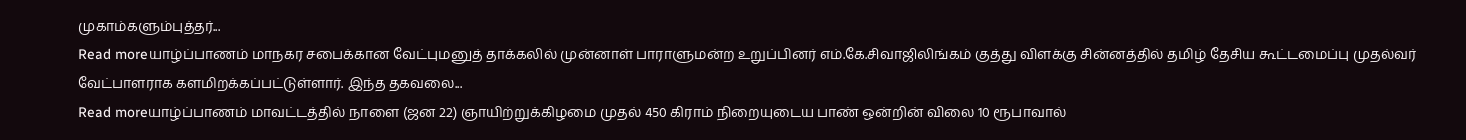முகாம்களும்புத்தர்...
Read moreயாழ்ப்பாணம் மாநகர சபைக்கான வேட்புமனுத் தாக்கலில் முன்னாள் பாராளுமன்ற உறுப்பினர் எம்.கே.சிவாஜிலிங்கம் குத்து விளக்கு சின்னத்தில் தமிழ் தேசிய கூட்டமைப்பு முதல்வர் வேட்பாளராக களமிறக்கப்பட்டுள்ளார். இந்த தகவலை...
Read moreயாழ்ப்பாணம் மாவட்டத்தில் நாளை (ஜன 22) ஞாயிற்றுக்கிழமை முதல் 450 கிராம் நிறையுடைய பாண் ஒன்றின் விலை 10 ரூபாவால்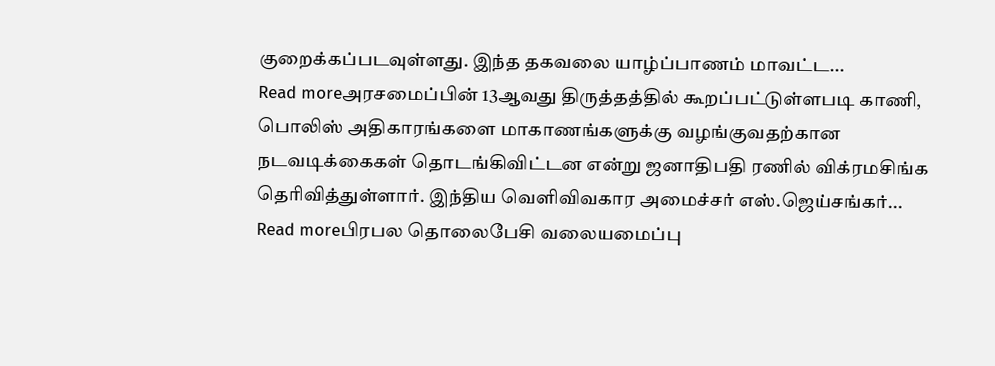குறைக்கப்படவுள்ளது. இந்த தகவலை யாழ்ப்பாணம் மாவட்ட...
Read moreஅரசமைப்பின் 13ஆவது திருத்தத்தில் கூறப்பட்டுள்ளபடி காணி, பொலிஸ் அதிகாரங்களை மாகாணங்களுக்கு வழங்குவதற்கான நடவடிக்கைகள் தொடங்கிவிட்டன என்று ஜனாதிபதி ரணில் விக்ரமசிங்க தெரிவித்துள்ளார். இந்திய வெளிவிவகார அமைச்சர் எஸ்.ஜெய்சங்கர்...
Read moreபிரபல தொலைபேசி வலையமைப்பு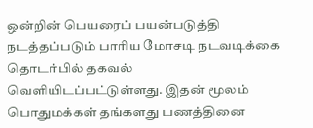ஒன்றின் பெயரைப் பயன்படுத்தி நடத்தப்படும் பாரிய மோசடி நடவடிக்கை தொடர்பில் தகவல் வெளியிடப்பட்டுள்ளது. இதன் மூலம் பொதுமக்கள் தங்களது பணத்தினை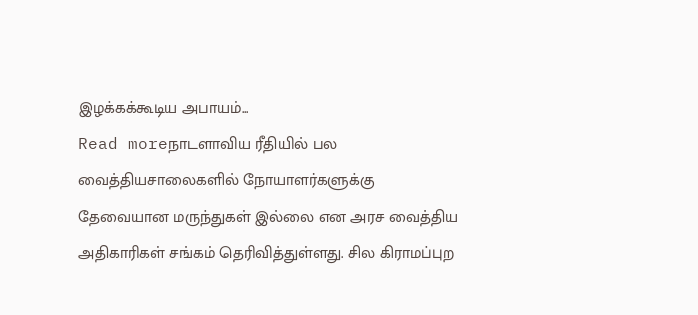இழக்கக்கூடிய அபாயம்...
Read moreநாடளாவிய ரீதியில் பல வைத்தியசாலைகளில் நோயாளர்களுக்கு தேவையான மருந்துகள் இல்லை என அரச வைத்திய அதிகாரிகள் சங்கம் தெரிவித்துள்ளது. சில கிராமப்புற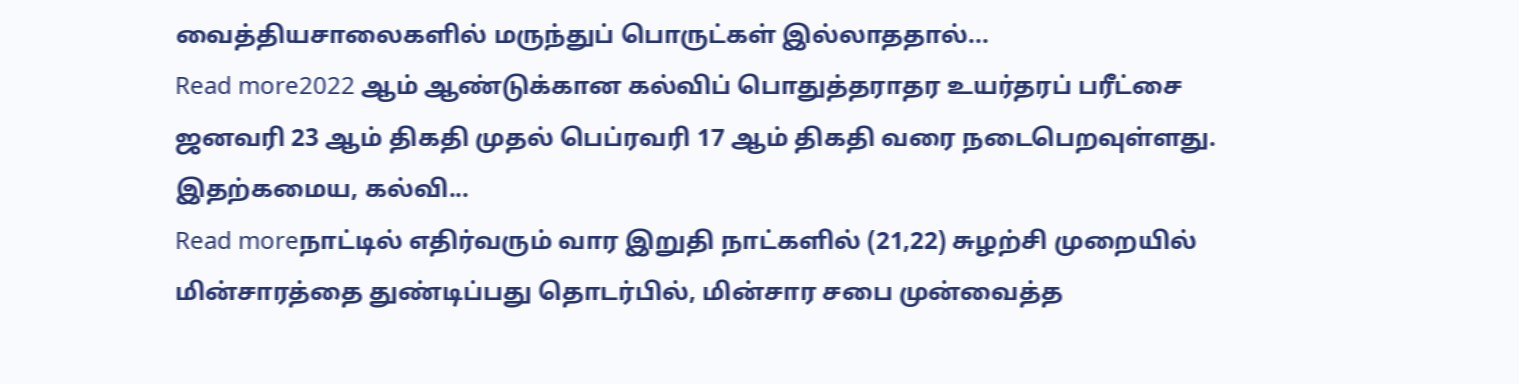வைத்தியசாலைகளில் மருந்துப் பொருட்கள் இல்லாததால்...
Read more2022 ஆம் ஆண்டுக்கான கல்விப் பொதுத்தராதர உயர்தரப் பரீட்சை ஜனவரி 23 ஆம் திகதி முதல் பெப்ரவரி 17 ஆம் திகதி வரை நடைபெறவுள்ளது. இதற்கமைய, கல்வி...
Read moreநாட்டில் எதிர்வரும் வார இறுதி நாட்களில் (21,22) சுழற்சி முறையில் மின்சாரத்தை துண்டிப்பது தொடர்பில், மின்சார சபை முன்வைத்த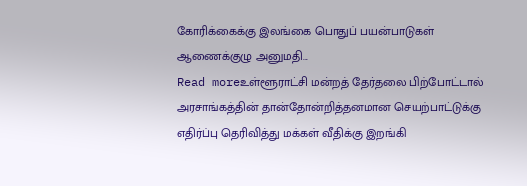கோரிக்கைக்கு இலங்கை பொதுப் பயன்பாடுகள் ஆணைக்குழு அனுமதி...
Read moreஉள்ளூராட்சி மன்றத் தேர்தலை பிற்போட்டால் அரசாங்கத்தின் தான்தோன்றித்தனமான செயற்பாட்டுக்கு எதிர்ப்பு தெரிவித்து மக்கள் வீதிக்கு இறங்கி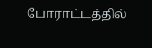போராட்டத்தில்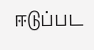ஈடுப்பட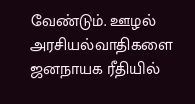வேண்டும். ஊழல் அரசியல்வாதிகளை ஜனநாயக ரீதியில்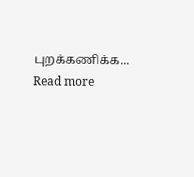புறக்கணிக்க...
Read more